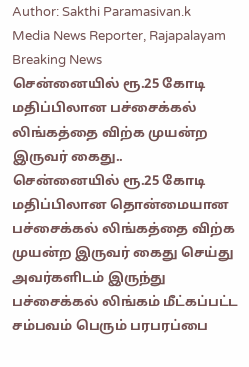Author: Sakthi Paramasivan.k
Media News Reporter, Rajapalayam
Breaking News
சென்னையில் ரூ.25 கோடி மதிப்பிலான பச்சைக்கல் லிங்கத்தை விற்க முயன்ற இருவர் கைது..
சென்னையில் ரூ.25 கோடி மதிப்பிலான தொன்மையான பச்சைக்கல் லிங்கத்தை விற்க முயன்ற இருவர் கைது செய்து அவர்களிடம் இருந்து பச்சைக்கல் லிங்கம் மீட்கப்பட்ட சம்பவம் பெரும் பரபரப்பை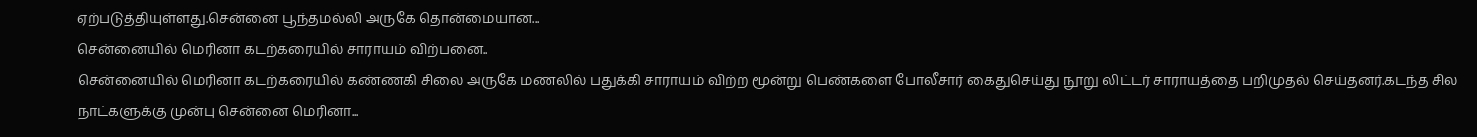ஏற்படுத்தியுள்ளது.சென்னை பூந்தமல்லி அருகே தொன்மையான...
சென்னையில் மெரினா கடற்கரையில் சாராயம் விற்பனை..
சென்னையில் மெரினா கடற்கரையில் கண்ணகி சிலை அருகே மணலில் பதுக்கி சாராயம் விற்ற மூன்று பெண்களை போலீசார் கைதுசெய்து நூறு லிட்டர் சாராயத்தை பறிமுதல் செய்தனர்.கடந்த சில நாட்களுக்கு முன்பு சென்னை மெரினா...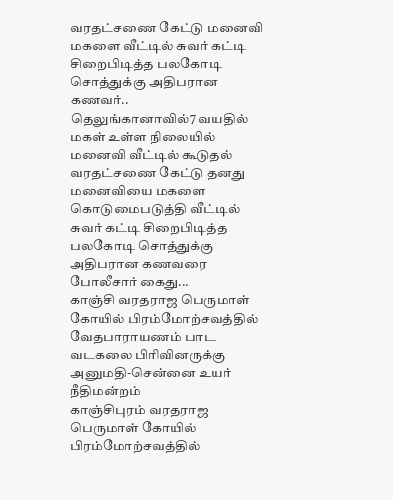வரதட்சணை கேட்டு மனைவி மகளை வீட்டில் சுவர் கட்டி சிறைபிடித்த பலகோடி சொத்துக்கு அதிபரான கணவர்..
தெலுங்கானாவில்7 வயதில் மகள் உள்ள நிலையில் மனைவி வீட்டில் கூடுதல் வரதட்சணை கேட்டு தனது மனைவியை மகளை கொடுமைபடுத்தி வீட்டில் சுவர் கட்டி சிறைபிடித்த பலகோடி சொத்துக்கு அதிபரான கணவரை போலீசார் கைது...
காஞ்சி வரதராஜ பெருமாள் கோயில் பிரம்மோற்சவத்தில் வேதபாராயணம் பாட வடகலை பிரிவினருக்கு அனுமதி-சென்னை உயர் நீதிமன்றம்
காஞ்சிபுரம் வரதராஜ பெருமாள் கோயில் பிரம்மோற்சவத்தில்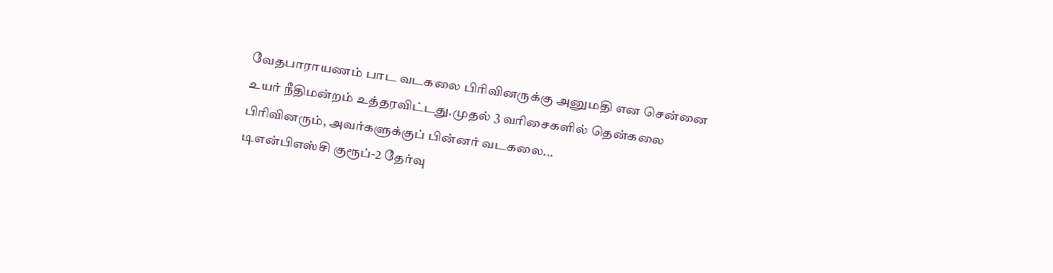வேதபாராயணம் பாட வடகலை பிரிவினருக்கு அனுமதி என சென்னை உயர் நீதிமன்றம் உத்தரவிட்டது.முதல் 3 வரிசைகளில் தென்கலை பிரிவினரும், அவர்களுக்குப் பின்னர் வடகலை...
டிஎன்பிஎஸ்சி குரூப்-2 தேர்வு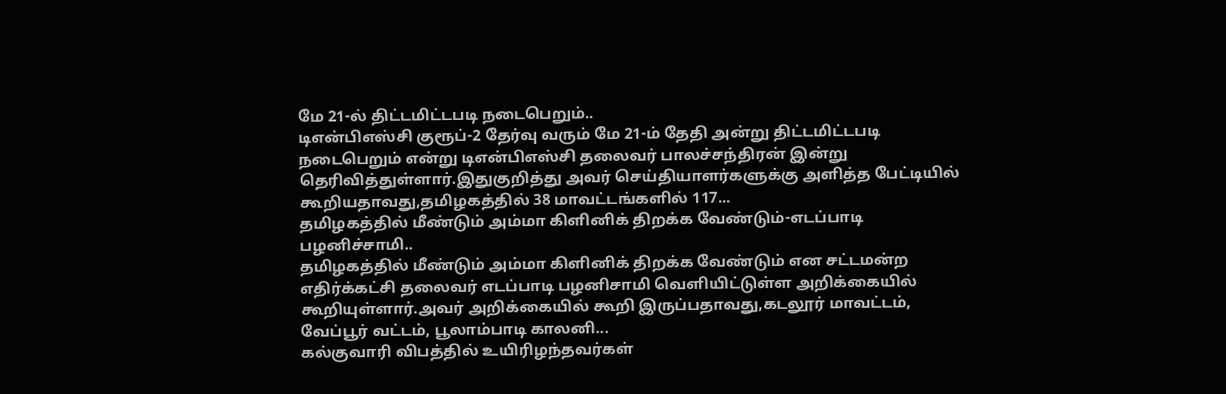மே 21-ல் திட்டமிட்டபடி நடைபெறும்..
டிஎன்பிஎஸ்சி குரூப்-2 தேர்வு வரும் மே 21-ம் தேதி அன்று திட்டமிட்டபடி நடைபெறும் என்று டிஎன்பிஎஸ்சி தலைவர் பாலச்சந்திரன் இன்று தெரிவித்துள்ளார்.இதுகுறித்து அவர் செய்தியாளர்களுக்கு அளித்த பேட்டியில் கூறியதாவது,தமிழகத்தில் 38 மாவட்டங்களில் 117...
தமிழகத்தில் மீண்டும் அம்மா கிளினிக் திறக்க வேண்டும்-எடப்பாடி பழனிச்சாமி..
தமிழகத்தில் மீண்டும் அம்மா கிளினிக் திறக்க வேண்டும் என சட்டமன்ற எதிர்க்கட்சி தலைவர் எடப்பாடி பழனிசாமி வெளியிட்டுள்ள அறிக்கையில் கூறியுள்ளார்.அவர் அறிக்கையில் கூறி இருப்பதாவது,கடலூர் மாவட்டம், வேப்பூர் வட்டம், பூலாம்பாடி காலனி...
கல்குவாரி விபத்தில் உயிரிழந்தவர்கள்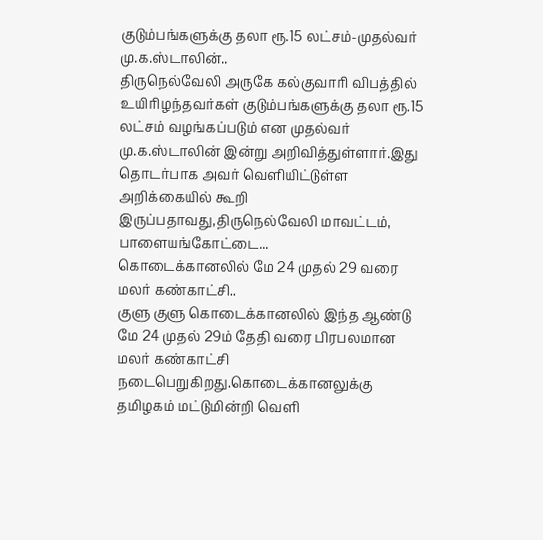குடும்பங்களுக்கு தலா ரூ.15 லட்சம்-முதல்வர் மு.க.ஸ்டாலின்..
திருநெல்வேலி அருகே கல்குவாரி விபத்தில் உயிரிழந்தவர்கள் குடும்பங்களுக்கு தலா ரூ.15 லட்சம் வழங்கப்படும் என முதல்வர் மு.க.ஸ்டாலின் இன்று அறிவித்துள்ளார்.இது தொடர்பாக அவர் வெளியிட்டுள்ள அறிக்கையில் கூறி இருப்பதாவது,திருநெல்வேலி மாவட்டம், பாளையங்கோட்டை...
கொடைக்கானலில் மே 24 முதல் 29 வரை மலர் கண்காட்சி..
குளு குளு கொடைக்கானலில் இந்த ஆண்டு மே 24 முதல் 29ம் தேதி வரை பிரபலமான மலர் கண்காட்சி நடைபெறுகிறது.கொடைக்கானலுக்கு தமிழகம் மட்டுமின்றி வெளி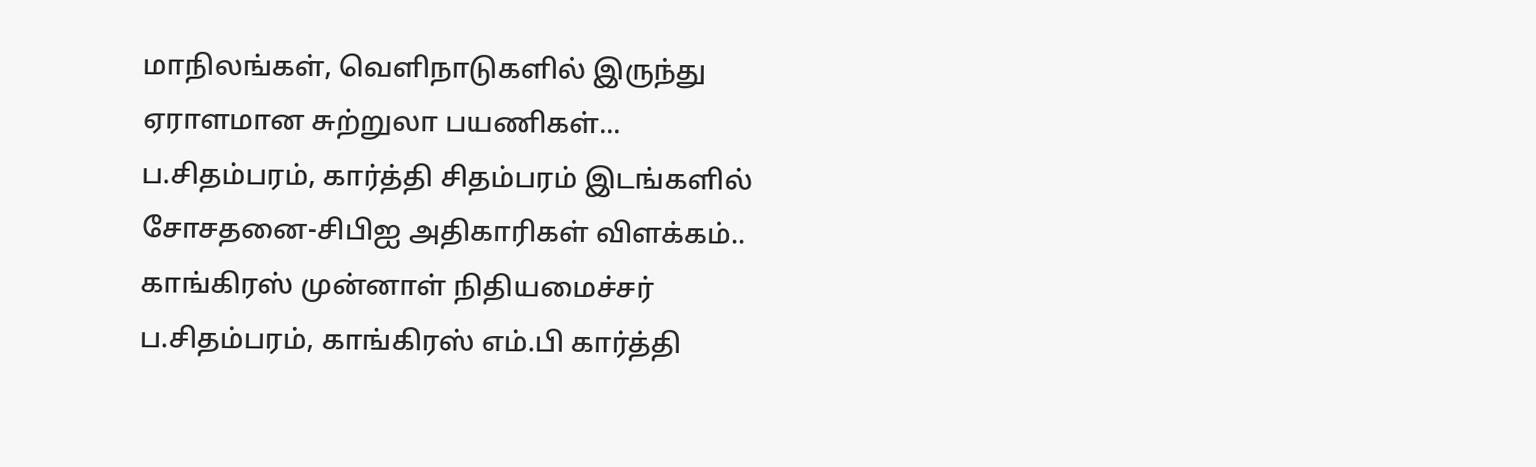மாநிலங்கள், வெளிநாடுகளில் இருந்து ஏராளமான சுற்றுலா பயணிகள்...
ப.சிதம்பரம், கார்த்தி சிதம்பரம் இடங்களில் சோசதனை-சிபிஐ அதிகாரிகள் விளக்கம்..
காங்கிரஸ் முன்னாள் நிதியமைச்சர் ப.சிதம்பரம், காங்கிரஸ் எம்.பி கார்த்தி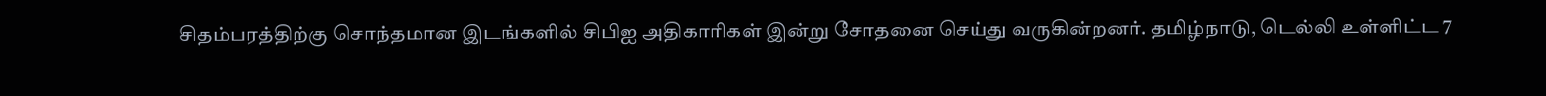சிதம்பரத்திற்கு சொந்தமான இடங்களில் சிபிஐ அதிகாரிகள் இன்று சோதனை செய்து வருகின்றனர். தமிழ்நாடு, டெல்லி உள்ளிட்ட 7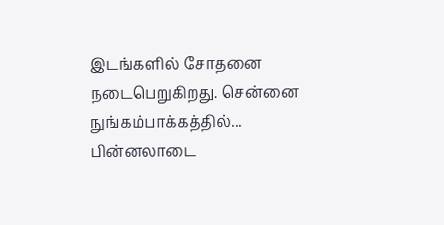இடங்களில் சோதனை நடைபெறுகிறது. சென்னை நுங்கம்பாக்கத்தில்...
பின்னலாடை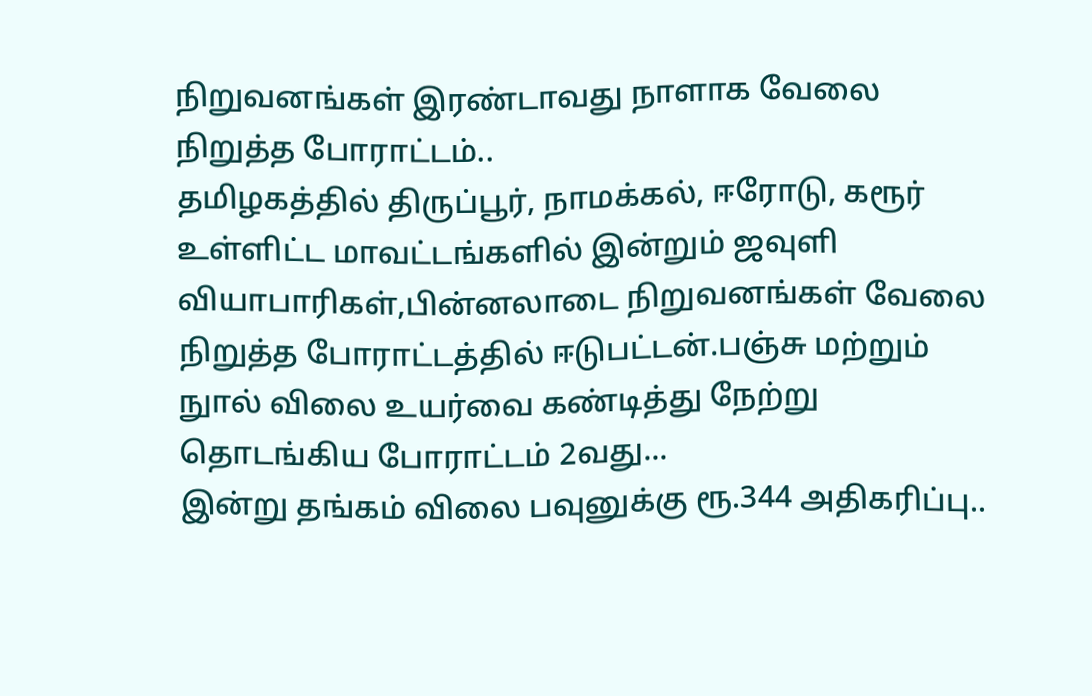நிறுவனங்கள் இரண்டாவது நாளாக வேலை நிறுத்த போராட்டம்..
தமிழகத்தில் திருப்பூர், நாமக்கல், ஈரோடு, கரூர் உள்ளிட்ட மாவட்டங்களில் இன்றும் ஜவுளி வியாபாரிகள்,பின்னலாடை நிறுவனங்கள் வேலை நிறுத்த போராட்டத்தில் ஈடுபட்டன்.பஞ்சு மற்றும் நுால் விலை உயர்வை கண்டித்து நேற்று தொடங்கிய போராட்டம் 2வது...
இன்று தங்கம் விலை பவுனுக்கு ரூ.344 அதிகரிப்பு..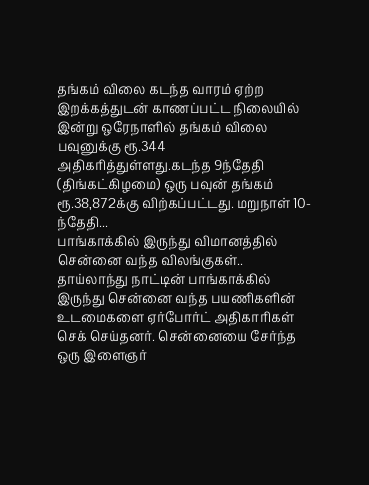தங்கம் விலை கடந்த வாரம் ஏற்ற இறக்கத்துடன் காணப்பட்ட நிலையில் இன்று ஒரேநாளில் தங்கம் விலை பவுனுக்கு ரூ.344 அதிகரித்துள்ளது.கடந்த 9ந்தேதி (திங்கட்கிழமை) ஒரு பவுன் தங்கம் ரூ.38,872க்கு விற்கப்பட்டது. மறுநாள் 10-ந்தேதி...
பாங்காக்கில் இருந்து விமானத்தில் சென்னை வந்த விலங்குகள்..
தாய்லாந்து நாட்டின் பாங்காக்கில் இருந்து சென்னை வந்த பயணிகளின் உடமைகளை ஏர்போர்ட் அதிகாரிகள் செக் செய்தனர். சென்னையை சேர்ந்த ஒரு இளைஞர்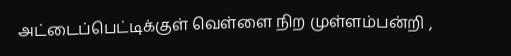அட்டைப்பெட்டிக்குள் வெள்ளை நிற முள்ளம்பன்றி ,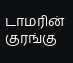டாமரின் குரங்கு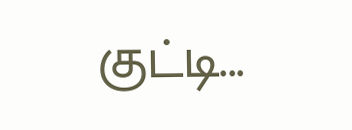குட்டி...